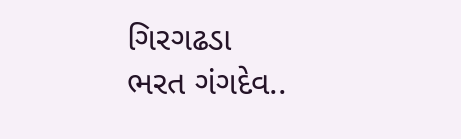ગિરગઢડા
ભરત ગંગદેવ..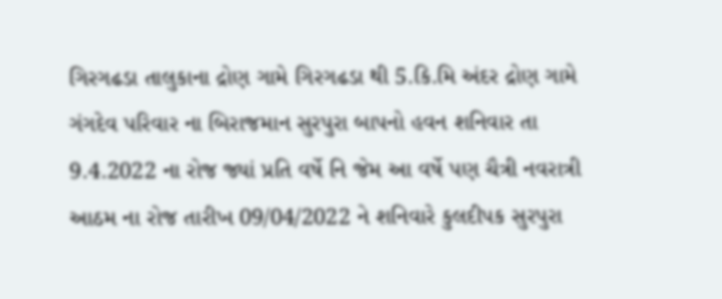ગિરગઢડા તાલુકાના દ્રોણ ગામે ગિરગઢડા થી 5.કિ.મિ અંદર દ્રોણ ગામે ગંગદેવ પરિવાર ના બિરાજમાન સુરપુરા બાપનો હવન શનિવાર તા 9.4.2022 ના રોજ જ્યાં પ્રતિ વર્ષે નિ જેમ આ વર્ષે પણ ચૈત્રી નવરાત્રી આઠમ ના રોજ તારીખ 09/04/2022 ને શનિવારે કુલદીપક સુરપુરા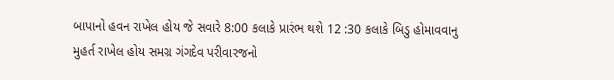બાપાનો હવન રાખેલ હોય જે સવારે 8:00 કલાકે પ્રારંભ થશે 12 :30 કલાકે બિડુ હોમાવવાનુ મુહર્ત રાખેલ હોય સમગ્ર ગંગદેવ પરીવારજનો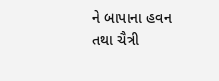ને બાપાના હવન તથા ચૈત્રી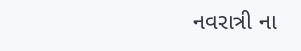નવરાત્રી ના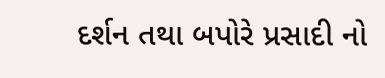દર્શન તથા બપોરે પ્રસાદી નો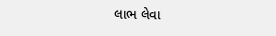લાભ લેવા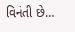વિનંતી છે…